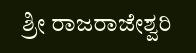ಶ್ರೀ ರಾಜರಾಜೇಶ್ವರಿ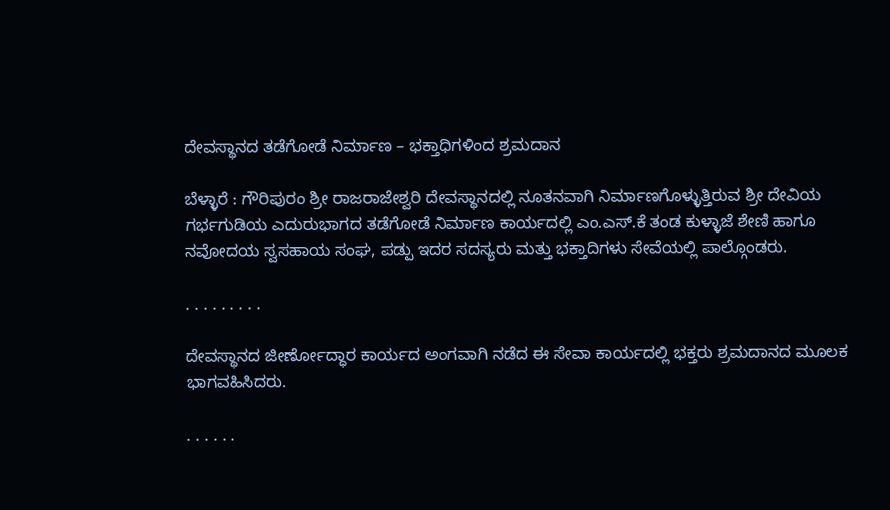ದೇವಸ್ಥಾನದ ತಡೆಗೋಡೆ ನಿರ್ಮಾಣ – ಭಕ್ತಾಧಿಗಳಿಂದ ಶ್ರಮದಾನ

ಬೆಳ್ಳಾರೆ : ಗೌರಿಪುರಂ ಶ್ರೀ ರಾಜರಾಜೇಶ್ವರಿ ದೇವಸ್ಥಾನದಲ್ಲಿ ನೂತನವಾಗಿ ನಿರ್ಮಾಣಗೊಳ್ಳುತ್ತಿರುವ ಶ್ರೀ ದೇವಿಯ ಗರ್ಭಗುಡಿಯ ಎದುರುಭಾಗದ ತಡೆಗೋಡೆ ನಿರ್ಮಾಣ ಕಾರ್ಯದಲ್ಲಿ ಎಂ.ಎಸ್.ಕೆ ತಂಡ ಕುಳ್ಳಾಜೆ ಶೇಣಿ ಹಾಗೂ ನವೋದಯ ಸ್ವಸಹಾಯ ಸಂಘ, ಪಡ್ಪು ಇದರ ಸದಸ್ಯರು ಮತ್ತು ಭಕ್ತಾದಿಗಳು ಸೇವೆಯಲ್ಲಿ ಪಾಲ್ಗೊಂಡರು.

. . . . . . . . .

ದೇವಸ್ಥಾನದ ಜೀರ್ಣೋದ್ಧಾರ ಕಾರ್ಯದ ಅಂಗವಾಗಿ ನಡೆದ ಈ ಸೇವಾ ಕಾರ್ಯದಲ್ಲಿ ಭಕ್ತರು ಶ್ರಮದಾನದ ಮೂಲಕ ಭಾಗವಹಿಸಿದರು.

. . . . . .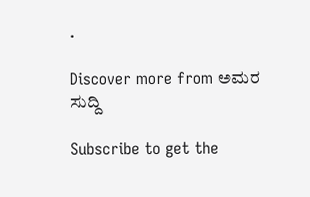.

Discover more from ಅಮರ ಸುದ್ದಿ

Subscribe to get the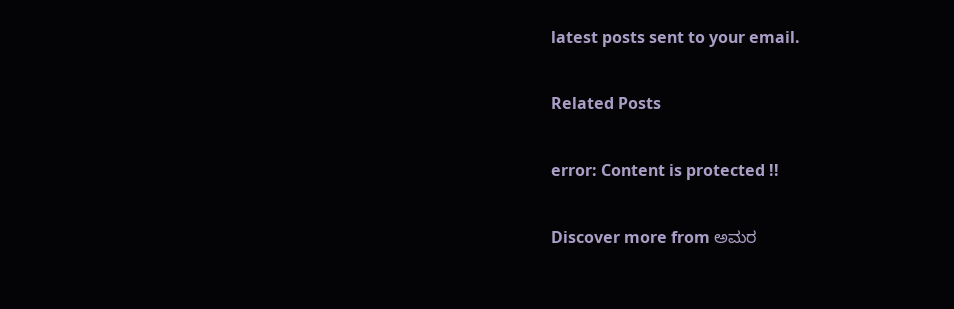latest posts sent to your email.

Related Posts

error: Content is protected !!

Discover more from ಅಮರ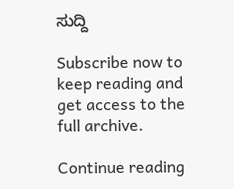ಸುದ್ದಿ

Subscribe now to keep reading and get access to the full archive.

Continue reading